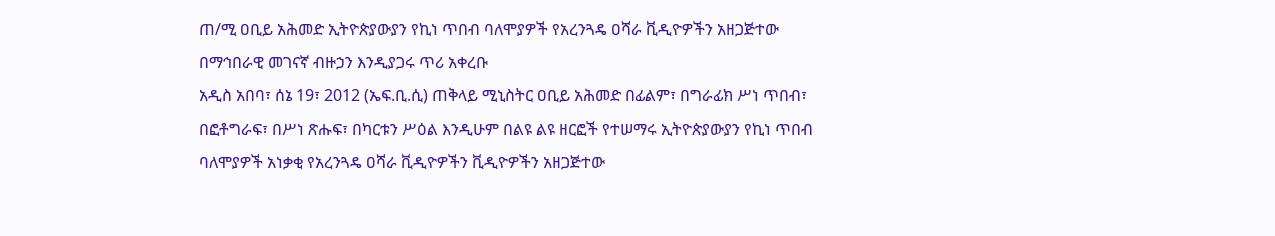ጠ/ሚ ዐቢይ አሕመድ ኢትዮጵያውያን የኪነ ጥበብ ባለሞያዎች የአረንጓዴ ዐሻራ ቪዲዮዎችን አዘጋጅተው በማኅበራዊ መገናኛ ብዙኃን እንዲያጋሩ ጥሪ አቀረቡ
አዲስ አበባ፣ ሰኔ 19፣ 2012 (ኤፍ.ቢ.ሲ) ጠቅላይ ሚኒስትር ዐቢይ አሕመድ በፊልም፣ በግራፊክ ሥነ ጥበብ፣ በፎቶግራፍ፣ በሥነ ጽሑፍ፣ በካርቱን ሥዕል እንዲሁም በልዩ ልዩ ዘርፎች የተሠማሩ ኢትዮጵያውያን የኪነ ጥበብ ባለሞያዎች አነቃቂ የአረንጓዴ ዐሻራ ቪዲዮዎችን ቪዲዮዎችን አዘጋጅተው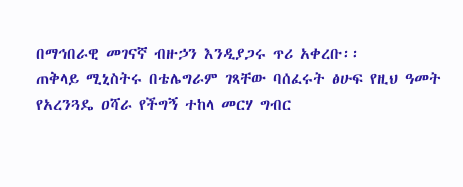በማኅበራዊ መገናኛ ብዙኃን እንዲያጋሩ ጥሪ አቀረቡ፡፡
ጠቅላይ ሚኒስትሩ በቴሌግራም ገጻቸው ባሰፈሩት ፅሁፍ የዚህ ዓመት የአረንጓዴ ዐሻራ የችግኝ ተከላ መርሃ ግብር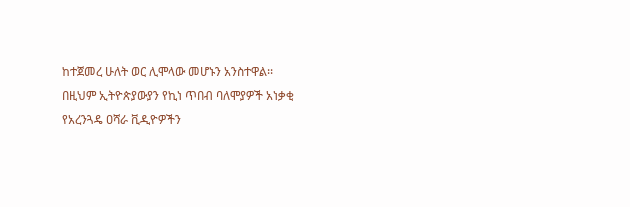ከተጀመረ ሁለት ወር ሊሞላው መሆኑን አንስተዋል፡፡
በዚህም ኢትዮጵያውያን የኪነ ጥበብ ባለሞያዎች አነቃቂ የአረንጓዴ ዐሻራ ቪዲዮዎችን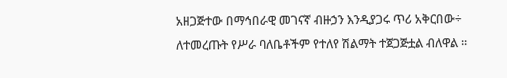አዘጋጅተው በማኅበራዊ መገናኛ ብዙኃን እንዲያጋሩ ጥሪ አቅርበው÷ ለተመረጡት የሥራ ባለቤቶችም የተለየ ሽልማት ተጀጋጅቷል ብለዋል ፡፡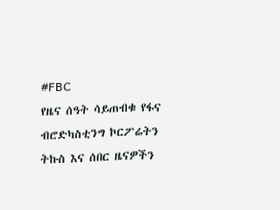#FBC
የዜና ሰዓት ሳይጠብቁ የፋና ብሮድካስቲንግ ኮርፖሬትን ትኩስ እና ሰበር ዜናዎችን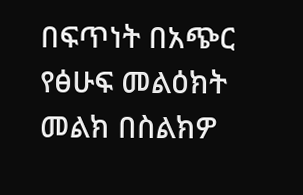በፍጥነት በአጭር የፅሁፍ መልዕክት መልክ በስልክዎ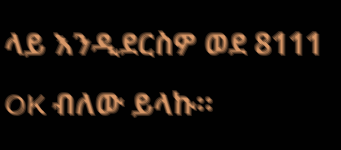ላይ እንዲደርስዎ ወደ 8111 OK ብለው ይላኩ።